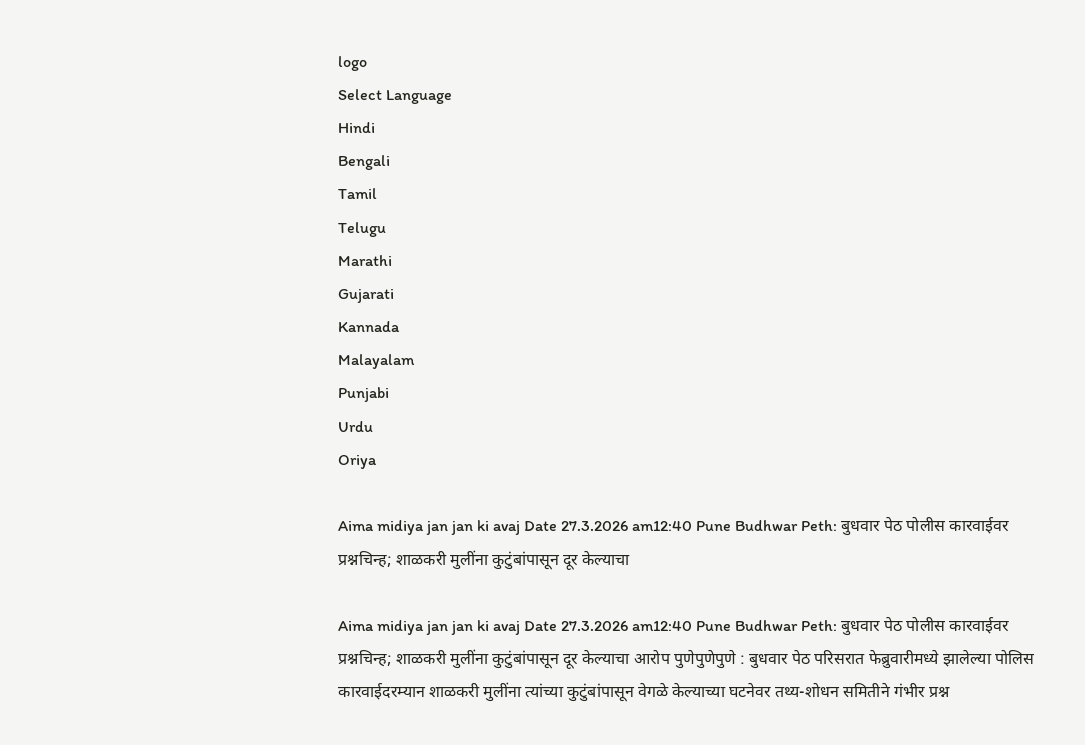logo
Select Language
Hindi
Bengali
Tamil
Telugu
Marathi
Gujarati
Kannada
Malayalam
Punjabi
Urdu
Oriya

Aima midiya jan jan ki avaj Date 27.3.2026 am12:40 Pune Budhwar Peth: बुधवार पेठ पोलीस कारवाईवर प्रश्नचिन्ह; शाळकरी मुलींना कुटुंबांपासून दूर केल्याचा

Aima midiya jan jan ki avaj Date 27.3.2026 am12:40 Pune Budhwar Peth: बुधवार पेठ पोलीस कारवाईवर प्रश्नचिन्ह; शाळकरी मुलींना कुटुंबांपासून दूर केल्याचा आरोप पुणेपुणेपुणे : बुधवार पेठ परिसरात फेब्रुवारीमध्ये झालेल्या पोलिस कारवाईदरम्यान शाळकरी मुलींना त्यांच्या कुटुंबांपासून वेगळे केल्याच्या घटनेवर तथ्य-शोधन समितीने गंभीर प्रश्न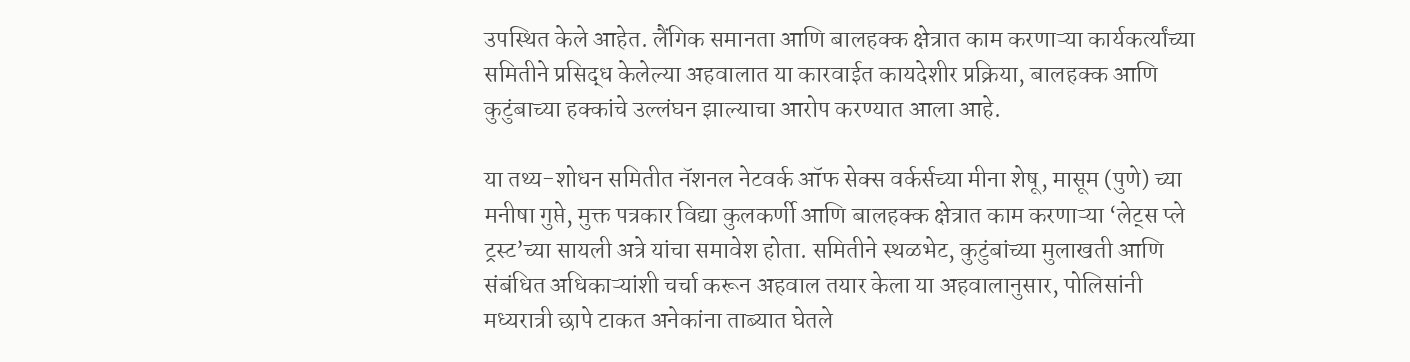उपस्थित केले आहेत. लैंगिक समानता आणि बालहक्क क्षेत्रात काम करणाऱ्या कार्यकर्त्यांच्या समितीने प्रसिद्ध केलेल्या अहवालात या कारवाईत कायदेशीर प्रक्रिया, बालहक्क आणि कुटुंबाच्या हक्कांचे उल्लंघन झाल्याचा आरोप करण्यात आला आहे.

या तथ्य-शोधन समितीत नॅशनल नेटवर्क ऑफ सेक्स वर्कर्सच्या मीना शेषू, मासूम (पुणे) च्या मनीषा गुप्ते, मुक्त पत्रकार विद्या कुलकर्णी आणि बालहक्क क्षेत्रात काम करणाऱ्या ‘लेट्स प्ले ट्रस्ट’च्या सायली अत्रे यांचा समावेश होता. समितीने स्थळभेट, कुटुंबांच्या मुलाखती आणि संबंधित अधिकाऱ्यांशी चर्चा करून अहवाल तयार केला या अहवालानुसार, पोलिसांनी मध्यरात्री छापे टाकत अनेकांना ताब्यात घेतले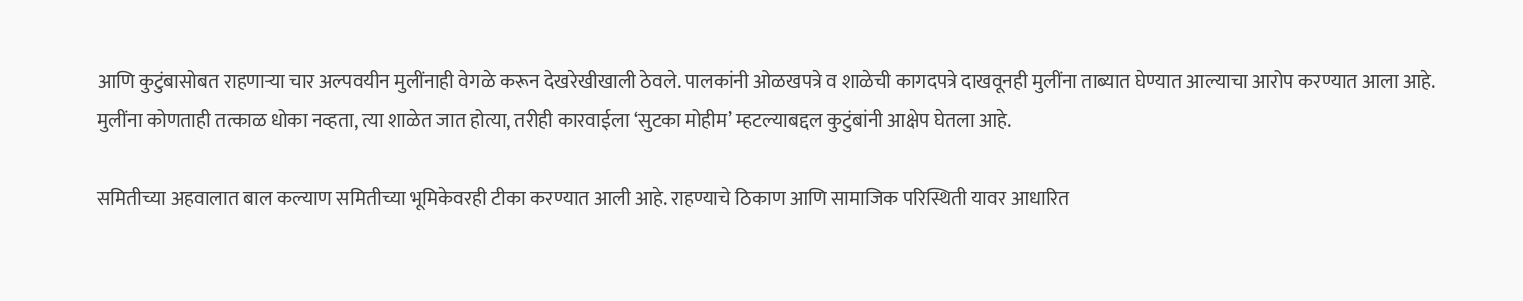आणि कुटुंबासोबत राहणाऱ्या चार अल्पवयीन मुलींनाही वेगळे करून देखरेखीखाली ठेवले. पालकांनी ओळखपत्रे व शाळेची कागदपत्रे दाखवूनही मुलींना ताब्यात घेण्यात आल्याचा आरोप करण्यात आला आहे. मुलींना कोणताही तत्काळ धोका नव्हता, त्या शाळेत जात होत्या, तरीही कारवाईला ‘सुटका मोहीम’ म्हटल्याबद्दल कुटुंबांनी आक्षेप घेतला आहे.

समितीच्या अहवालात बाल कल्याण समितीच्या भूमिकेवरही टीका करण्यात आली आहे. राहण्याचे ठिकाण आणि सामाजिक परिस्थिती यावर आधारित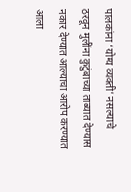पालकांना ‘योग्य व्यक्ती’ नसल्याचे ठरवून मुलींना कुटुंबाच्या ताब्यात देण्यास नकार देण्यात आल्याचा आरोप करण्यात आला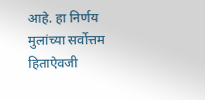आहे. हा निर्णय मुलांच्या सर्वोत्तम हिताऐवजी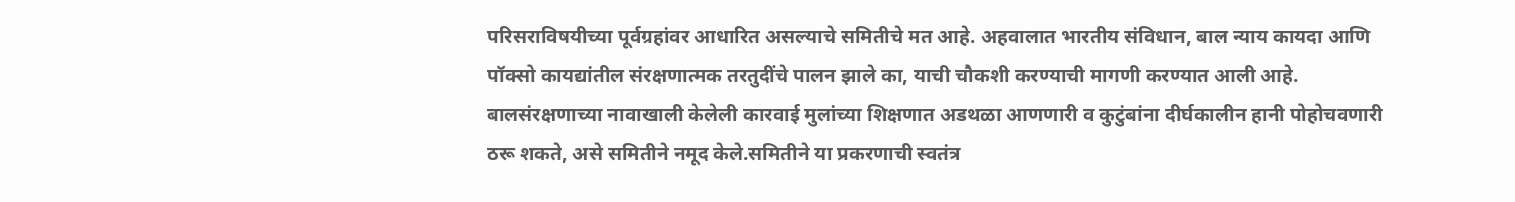परिसराविषयीच्या पूर्वग्रहांवर आधारित असल्याचे समितीचे मत आहे. अहवालात भारतीय संविधान, बाल न्याय कायदा आणि पॉक्सो कायद्यांतील संरक्षणात्मक तरतुदींचे पालन झाले का, याची चौकशी करण्याची मागणी करण्यात आली आहे. बालसंरक्षणाच्या नावाखाली केलेली कारवाई मुलांच्या शिक्षणात अडथळा आणणारी व कुटुंबांना दीर्घकालीन हानी पोहोचवणारी ठरू शकते, असे समितीने नमूद केले.समितीने या प्रकरणाची स्वतंत्र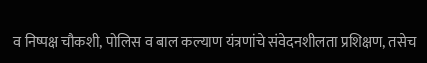व निष्पक्ष चौकशी, पोलिस व बाल कल्याण यंत्रणांचे संवेदनशीलता प्रशिक्षण, तसेच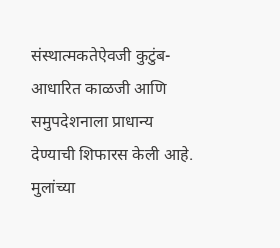संस्थात्मकतेऐवजी कुटुंब-आधारित काळजी आणि समुपदेशनाला प्राधान्य देण्याची शिफारस केली आहे. मुलांच्या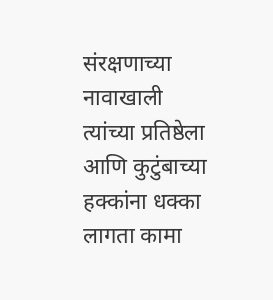संरक्षणाच्या नावाखाली त्यांच्या प्रतिष्ठेला आणि कुटुंबाच्या हक्कांना धक्का लागता कामा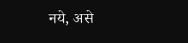नये, असे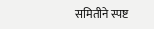समितीने स्पष्ट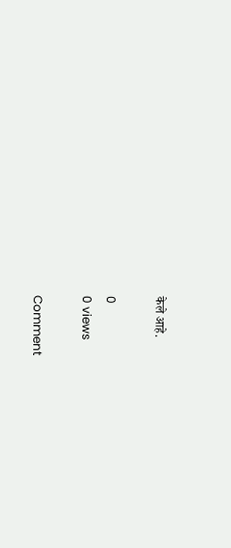केले आहे.

0
0 views

Comment